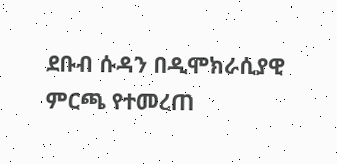ደቡብ ሱዳን በዲሞክራሲያዊ ምርጫ የተመረጠ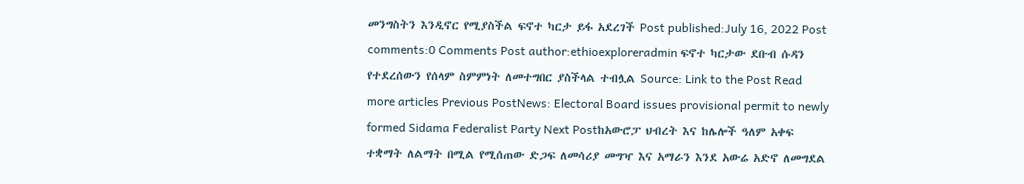መንግስትን እንዲኖር የሚያስችል ፍኖተ ካርታ ይፋ አደረገች Post published:July 16, 2022 Post comments:0 Comments Post author:ethioexploreradmin ፍኖተ ካርታው ደቡብ ሱዳን የተደረሰውን የሰላም ስምምነት ለመተግበር ያስችላል ተብሏል Source: Link to the Post Read more articles Previous PostNews: Electoral Board issues provisional permit to newly formed Sidama Federalist Party Next Postከአውሮፓ ህብረት እና ከሌሎች ዓለም አቀፍ ተቋማት ለልማት በሚል የሚሰጠው ድጋፍ ለመሳሪያ መግዣ እና አማራን እንደ አውሬ አድኖ ለመግደል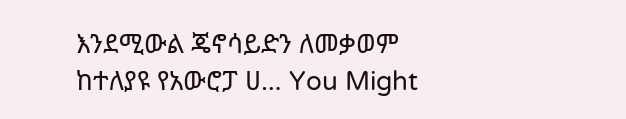እንደሚውል ጄኖሳይድን ለመቃወም ከተለያዩ የአውሮፓ ሀ… You Might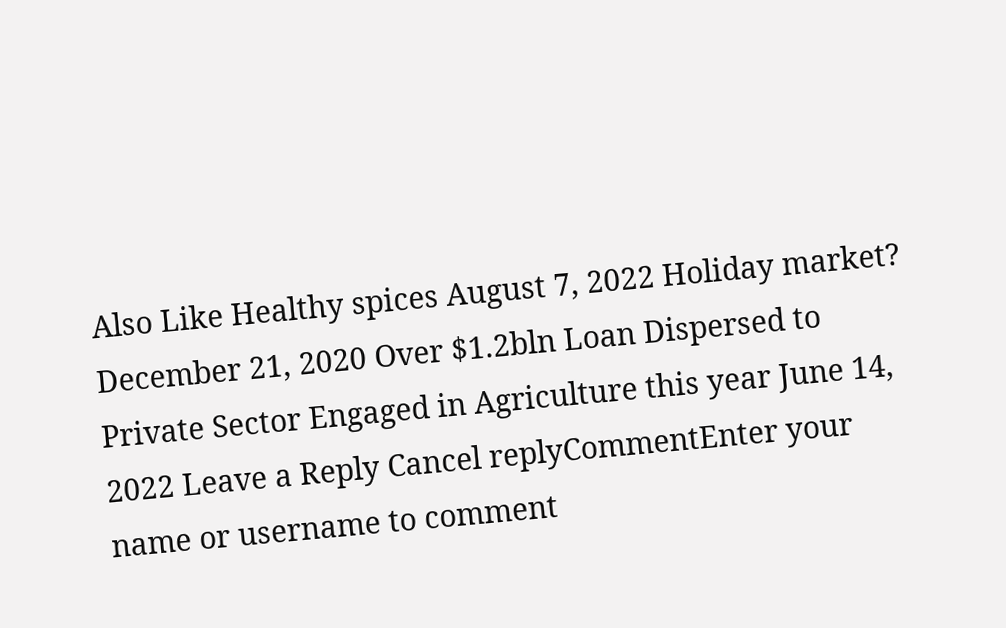Also Like Healthy spices August 7, 2022 Holiday market? December 21, 2020 Over $1.2bln Loan Dispersed to Private Sector Engaged in Agriculture this year June 14, 2022 Leave a Reply Cancel replyCommentEnter your name or username to comment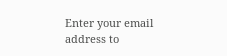Enter your email address to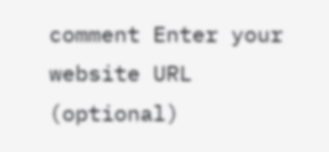comment Enter your website URL (optional)